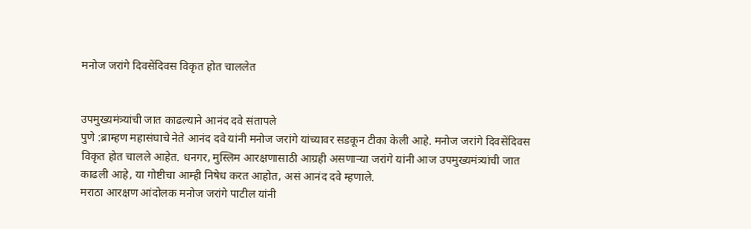मनोज जरांगे दिवसेंदिवस विकृत होत चाललेत


उपमुख्यमंत्र्यांची जात काढल्याने आनंद दवे संतापले
पुणे :ब्राम्हण महासंघाचे नेते आनंद दवे यांनी मनोज जरांगे यांच्यावर सडकून टीका केली आहे. मनोज जरांगे दिवसेंदिवस विकृत होत चालले आहेत. धनगर, मुस्लिम आरक्षणासाठी आग्रही असणाऱ्या जरांगे यांनी आज उपमुख्यमंत्र्यांची जात काढली आहे, या गोष्टीचा आम्ही निषेध करत आहोत, असं आनंद दवे म्हणाले.
मराठा आरक्षण आंदोलक मनोज जरांगे पाटील यांनी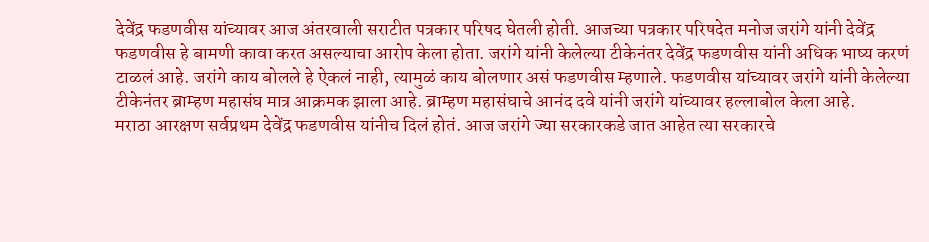देवेंद्र फडणवीस यांच्यावर आज अंतरवाली सराटीत पत्रकार परिषद घेतली होती. आजच्या पत्रकार परिषदेत मनोज जरांगे यांनी देवेंद्र फडणवीस हे बामणी कावा करत असल्याचा आरोप केला होता. जरांगे यांनी केलेल्या टीकेनंतर देवेंद्र फडणवीस यांनी अधिक भाष्य करणं टाळलं आहे. जरांगे काय बोलले हे ऐकलं नाही, त्यामुळं काय बोलणार असं फडणवीस म्हणाले. फडणवीस यांच्यावर जरांगे यांनी केलेल्या टीकेनंतर ब्राम्हण महासंघ मात्र आक्रमक झाला आहे. ब्राम्हण महासंघाचे आनंद दवे यांनी जरांगे यांच्यावर हल्लाबोल केला आहे.
मराठा आरक्षण सर्वप्रथम देवेंद्र फडणवीस यांनीच दिलं होतं. आज जरांगे ज्या सरकारकडे जात आहेत त्या सरकारचे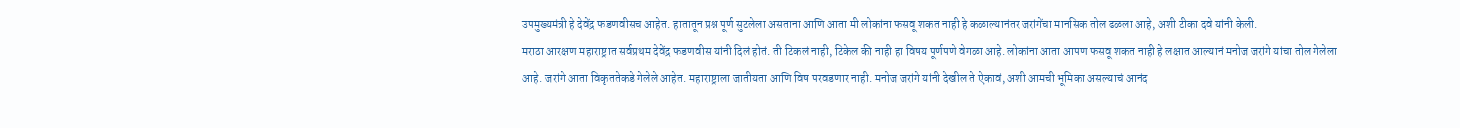उपमुख्यमंत्री हे देवेंद्र फडणवीसच आहेत. हातातून प्रश्न पूर्ण सुटलेला असताना आणि आता मी लोकांना फसवू शकत नाही हे कळाल्यानंतर जरांगेंचा मानसिक तोल ढळला आहे, अशी टीका दवे यांनी केली.
मराठा आरक्षण महाराष्ट्रात सर्वप्रथम देवेंद्र फडणवीस यांनी दिलं होतं. ती टिकलं नाही, टिकेल की नाही हा विषय पूर्णपणे वेगळा आहे. लोकांना आता आपण फसवू शकत नाही हे लक्षात आल्यानं मनोज जरांगे यांचा तोल गेलेला आहे. जरांगे आता विकृततेकडे गेलेले आहेत. महाराष्ट्राला जातीयता आणि विष परवडणार नाही. मनोज जरांगे यांनी देखील ते ऐकावं, अशी आमची भूमिका असल्याचं आनंद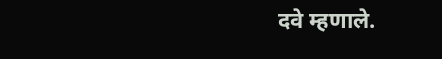दवे म्हणाले.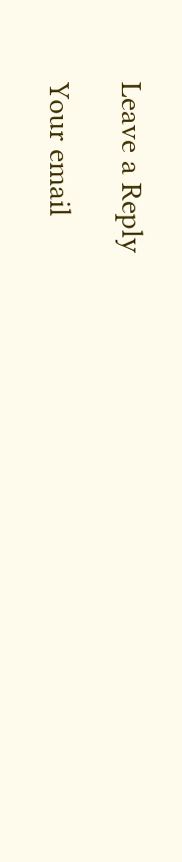Leave a Reply

Your email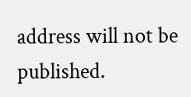address will not be published.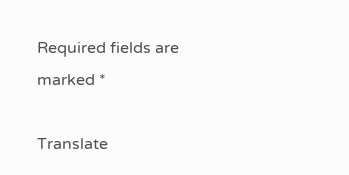Required fields are marked *

Translate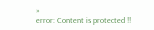»
error: Content is protected !!